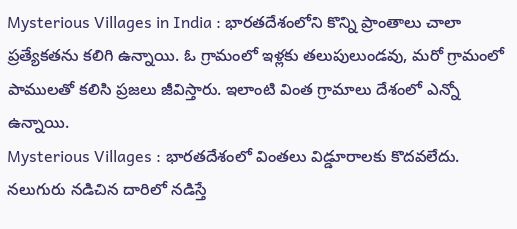Mysterious Villages in India : భారతదేశంలోని కొన్ని ప్రాంతాలు చాలా ప్రత్యేకతను కలిగి ఉన్నాయి. ఓ గ్రామంలో ఇళ్లకు తలుపులుండవు, మరో గ్రామంలో పాములతో కలిసి ప్రజలు జీవిస్తారు. ఇలాంటి వింత గ్రామాలు దేశంలో ఎన్నో ఉన్నాయి.
Mysterious Villages : భారతదేశంలో వింతలు విడ్డూరాలకు కొదవలేదు. నలుగురు నడిచిన దారిలో నడిస్తే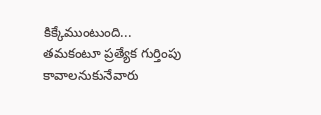కిక్కేముంటుంది... తమకంటూ ప్రత్యేక గుర్తింపు కావాలనుకునేవారు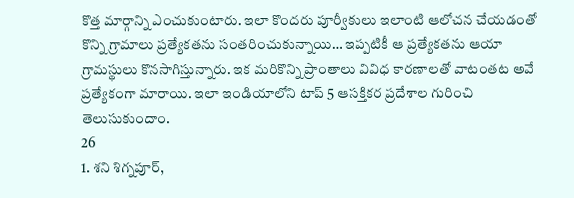కొత్త మార్గాన్ని ఎంచుకుంటారు. ఇలా కొందరు పూర్వీకులు ఇలాంటి ఆలోచన చేయడంతో కొన్ని గ్రామాలు ప్రత్యేకతను సంతరించుకున్నాయి… ఇప్పటికీ ఆ ప్రత్యేకతను ఆయా గ్రామస్థులు కొనసాగిస్తున్నారు. ఇక మరికొన్ని ప్రాంతాలు వివిధ కారణాలతో వాటంతట అవే ప్రత్యేకంగా మారాయి. ఇలా ఇండియాలోని టాప్ 5 ఆసక్తికర ప్రదేశాల గురించి తెలుసుకుందాం.
26
1. శని శిగ్నపూర్,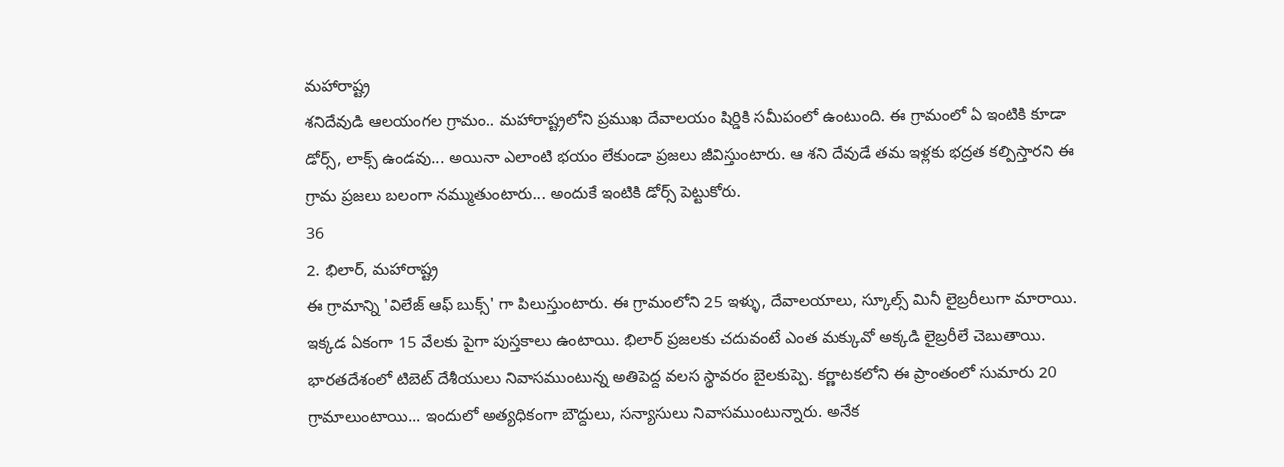మహారాష్ట్ర
శనిదేవుడి ఆలయంగల గ్రామం.. మహారాష్ట్రలోని ప్రముఖ దేవాలయం షిర్డికి సమీపంలో ఉంటుంది. ఈ గ్రామంలో ఏ ఇంటికి కూడా డోర్స్, లాక్స్ ఉండవు... అయినా ఎలాంటి భయం లేకుండా ప్రజలు జీవిస్తుంటారు. ఆ శని దేవుడే తమ ఇళ్లకు భద్రత కల్పిస్తారని ఈ గ్రామ ప్రజలు బలంగా నమ్ముతుంటారు... అందుకే ఇంటికి డోర్స్ పెట్టుకోరు.
36
2. భిలార్, మహారాష్ట్ర
ఈ గ్రామాన్ని 'విలేజ్ ఆఫ్ బుక్స్' గా పిలుస్తుంటారు. ఈ గ్రామంలోని 25 ఇళ్ళు, దేవాలయాలు, స్కూల్స్ మినీ లైబ్రరీలుగా మారాయి. ఇక్కడ ఏకంగా 15 వేలకు పైగా పుస్తకాలు ఉంటాయి. భిలార్ ప్రజలకు చదువంటే ఎంత మక్కువో అక్కడి లైబ్రరీలే చెబుతాయి.
భారతదేశంలో టిబెట్ దేశీయులు నివాసముంటున్న అతిపెద్ద వలస స్థావరం బైలకుప్పె. కర్ణాటకలోని ఈ ప్రాంతంలో సుమారు 20 గ్రామాలుంటాయి... ఇందులో అత్యధికంగా బౌద్దులు, సన్యాసులు నివాసముంటున్నారు. అనేక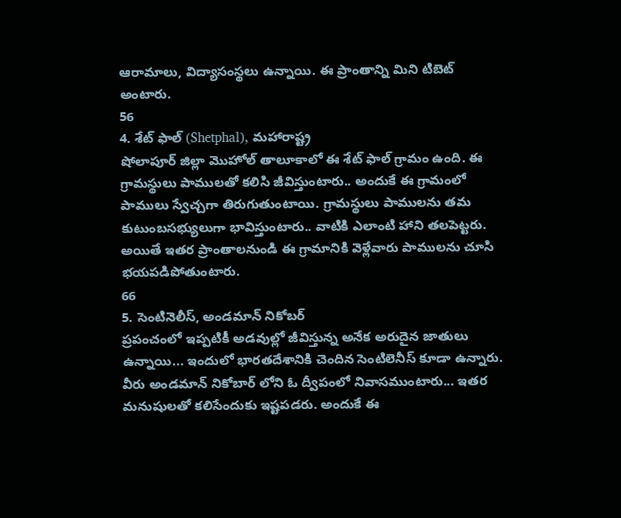ఆరామాలు, విద్యాసంస్థలు ఉన్నాయి. ఈ ప్రాంతాన్ని మిని టిబెట్ అంటారు.
56
4. శేట్ ఫాల్ (Shetphal), మహారాష్ట్ర
షోలాపూర్ జిల్లా మొహోల్ తాలూకాలో ఈ శేట్ ఫాల్ గ్రామం ఉంది. ఈ గ్రామస్థులు పాములతో కలిసి జీవిస్తుంటారు.. అందుకే ఈ గ్రామంలో పాములు స్వేచ్చగా తిరుగుతుంటాయి. గ్రామస్థులు పాములను తమ కుటుంబసభ్యులుగా భావిస్తుంటారు.. వాటికి ఎలాంటి హాని తలపెట్టరు. అయితే ఇతర ప్రాంతాలనుండి ఈ గ్రామానికి వెళ్లేవారు పాములను చూసి భయపడిపోతుంటారు.
66
5. సెంటినెలీస్, అండమాన్ నికోబర్
ప్రపంచంలో ఇప్పటికీ అడవుల్లో జీవిస్తున్న అనేక అరుదైన జాతులు ఉన్నాయి... ఇందులో భారతదేశానికి చెందిన సెంటిలెనీస్ కూడా ఉన్నారు. వీరు అండమాన్ నికోబార్ లోని ఓ ద్వీపంలో నివాసముంటారు... ఇతర మనుషులతో కలిసేందుకు ఇష్టపడరు. అందుకే ఈ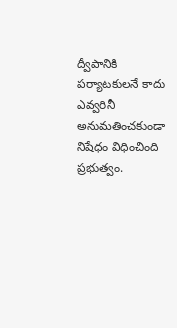ద్వీపానికి పర్యాటకులనే కాదు ఎవ్వరినీ అనుమతించకుండా నిషేధం విధించింది ప్రభుత్వం.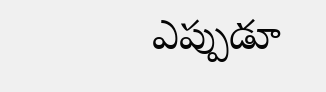ఎప్పుడూ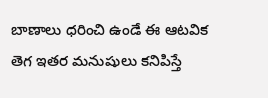బాణాలు ధరించి ఉండే ఈ ఆటవిక తెగ ఇతర మనుషులు కనిపిస్తే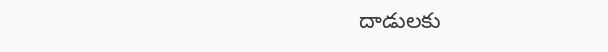దాడులకు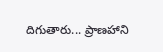దిగుతారు... ప్రాణహాని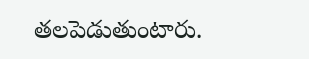తలపెడుతుంటారు.